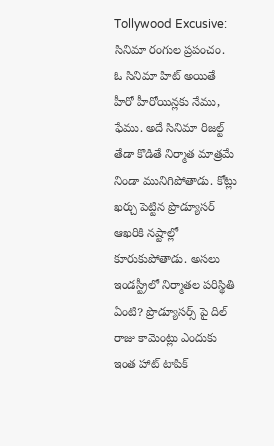Tollywood Excusive: సినిమా రంగుల ప్రపంచం. ఓ సినిమా హిట్ అయితే హీరో హీరోయిన్లకు నేము, ఫేము. అదే సినిమా రిజల్ట్ తేడా కొడితే నిర్మాత మాత్రమే నిండా మునిగిపోతాడు. కోట్లు ఖర్చు పెట్టిన ప్రొడ్యూసర్ ఆఖరికి నష్టాల్లో కూరుకుపోతాడు. అసలు ఇండస్ట్రీలో నిర్మాతల పరిస్థితి ఏంటి? ప్రొడ్యూసర్స్ పై దిల్ రాజు కామెంట్లు ఎందుకు ఇంత హాట్ టాపిక్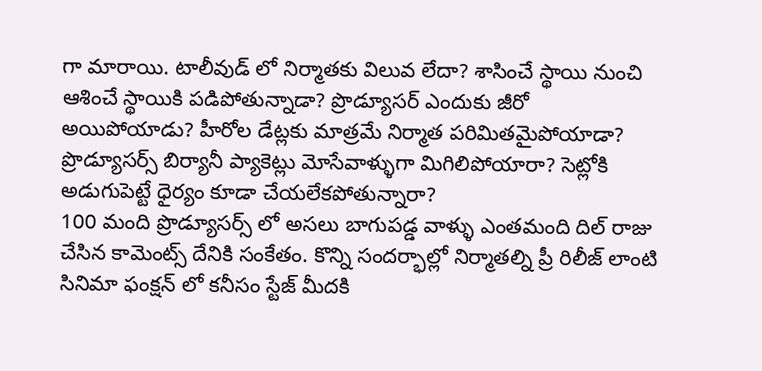గా మారాయి. టాలీవుడ్ లో నిర్మాతకు విలువ లేదా? శాసించే స్థాయి నుంచి ఆశించే స్థాయికి పడిపోతున్నాడా? ప్రొడ్యూసర్ ఎందుకు జీరో అయిపోయాడు? హీరోల డేట్లకు మాత్రమే నిర్మాత పరిమితమైపోయాడా? ప్రొడ్యూసర్స్ బిర్యానీ ప్యాకెట్లు మోసేవాళ్ళుగా మిగిలిపోయారా? సెట్లోకి అడుగుపెట్టే ధైర్యం కూడా చేయలేకపోతున్నారా?
100 మంది ప్రొడ్యూసర్స్ లో అసలు బాగుపడ్డ వాళ్ళు ఎంతమంది దిల్ రాజు చేసిన కామెంట్స్ దేనికి సంకేతం. కొన్ని సందర్భాల్లో నిర్మాతల్ని ప్రీ రిలీజ్ లాంటి సినిమా ఫంక్షన్ లో కనీసం స్టేజ్ మీదకి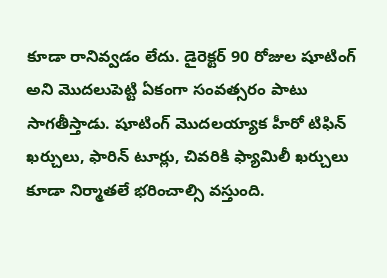కూడా రానివ్వడం లేదు. డైరెక్టర్ 90 రోజుల షూటింగ్ అని మొదలుపెట్టి ఏకంగా సంవత్సరం పాటు సాగతీస్తాడు. షూటింగ్ మొదలయ్యాక హీరో టిఫిన్ ఖర్చులు, ఫారిన్ టూర్లు, చివరికి ఫ్యామిలీ ఖర్చులు కూడా నిర్మాతలే భరించాల్సి వస్తుంది.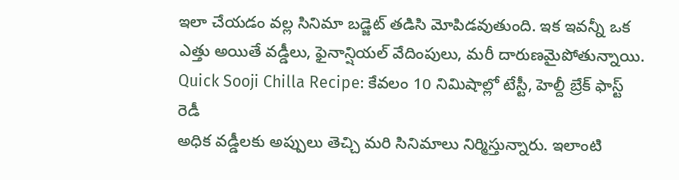ఇలా చేయడం వల్ల సినిమా బడ్జెట్ తడిసి మోపిడవుతుంది. ఇక ఇవన్నీ ఒక ఎత్తు అయితే వడ్డీలు, ఫైనాన్షియల్ వేదింపులు, మరీ దారుణమైపోతున్నాయి.
Quick Sooji Chilla Recipe: కేవలం 10 నిమిషాల్లో టేస్టీ, హెల్దీ బ్రేక్ ఫాస్ట్ రెడీ
అధిక వడ్డీలకు అప్పులు తెచ్చి మరి సినిమాలు నిర్మిస్తున్నారు. ఇలాంటి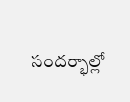సందర్భాల్లో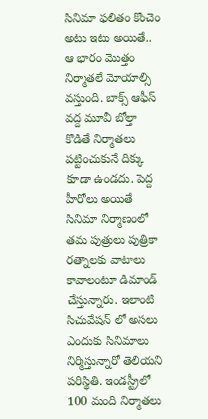సినిమా ఫలితం కొంచెం అటు ఇటు అయితే.. ఆ భారం మొత్తం నిర్మాతలే మోయాల్సి వస్తుంది. బాక్స్ ఆఫీస్ వద్ద మూవీ బోల్తా కొడితే నిర్మాతలు పట్టించుకునే దిక్కు కూడా ఉండదు. పెద్ద హీరోలు అయితే సినిమా నిర్మాణంలో తమ పుత్రులు పుత్రికా రత్నాలకు వాటాలు కావాలంటూ డిమాండ్ చేస్తున్నారు. ఇలాంటి సిచువేషన్ లో అసలు ఎందుకు సినిమాలు నిర్మిస్తున్నారో తెలియని పరిస్థితి. ఇండస్ట్రీలో 100 మంది నిర్మాతలు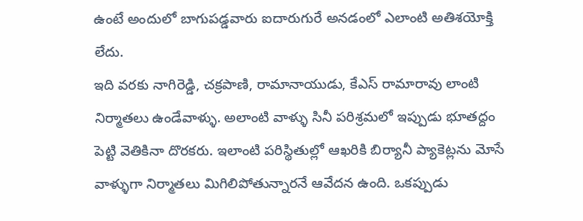ఉంటే అందులో బాగుపడ్డవారు ఐదారుగురే అనడంలో ఎలాంటి అతిశయోక్తి లేదు.
ఇది వరకు నాగిరెడ్డి, చక్రపాణి, రామానాయుడు, కేఎస్ రామారావు లాంటి నిర్మాతలు ఉండేవాళ్ళు. అలాంటి వాళ్ళు సినీ పరిశ్రమలో ఇప్పుడు భూతద్దం పెట్టి వెతికినా దొరకరు. ఇలాంటి పరిస్థితుల్లో ఆఖరికి బిర్యానీ ప్యాకెట్లను మోసే వాళ్ళుగా నిర్మాతలు మిగిలిపోతున్నారనే ఆవేదన ఉంది. ఒకప్పుడు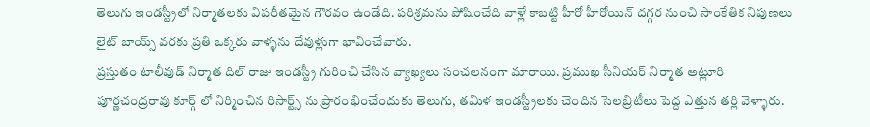తెలుగు ఇండస్ట్రీలో నిర్మాతలకు విపరీతమైన గౌరవం ఉండేది. పరిశ్రమను పోషించేది వాళ్లే కాబట్టి హీరో హీరోయిన్ దగ్గర నుంచి సాంకేతిక నిపుణలు లైట్ బాయ్స్ వరకు ప్రతి ఒక్కరు వాళ్ళను దేవుళ్లుగా భావించేవారు.
ప్రస్తుతం టాలీవుడ్ నిర్మాత దిల్ రాజు ఇండస్ట్రీ గురించి చేసిన వ్యాఖ్యలు సంచలనంగా మారాయి. ప్రముఖ సీనియర్ నిర్మాత అట్లూరి పూర్ణచంద్రరావు కూర్గ్ లో నిర్మించిన రిసార్ట్స్ ను ప్రారంభించేందుకు తెలుగు, తమిళ ఇండస్ట్రీలకు చెందిన సెలబ్రిటీలు పెద్ద ఎత్తున తర్లి వెళ్ళారు.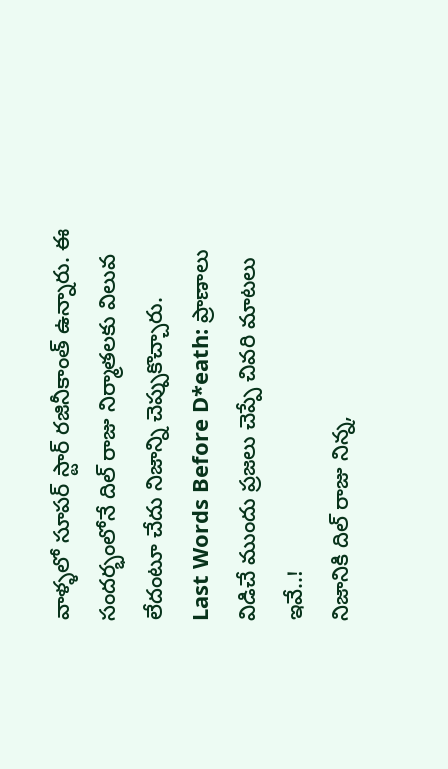వాళ్ళలో సూపర్ స్టార్ రజినీకాంత్ ఉన్నారు. ఈ సందర్భంలోనే దిల్ రాజు నిర్మాతలకు విలువ లేదంటూ చేదు నిజాన్ని చెప్పుకొచ్చారు.
Last Words Before D*eath: ప్రాణాలు విడిచే ముందు ప్రజలు చెప్పే చివరి మాటలు ఇవే..!
నిజానికి దిల్ రాజు నిన్న,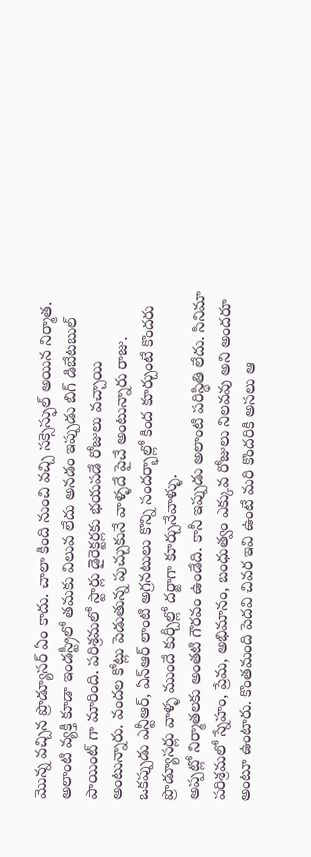మొన్న వచ్చిన ప్రొడ్యూసర్ ఏం కాదు. చాలా కింది నుంచి వచ్చి సక్సెస్ఫుల్ అయిన నిర్మాత. అలాంటి వ్యక్తి కూడా ఇండస్ట్రీలో తమకు విలువ లేదు అనడం ఇప్పుడు బిగ్ డిబేటబుల్ పాయింట్ గా మారింది. పరిశ్రమలో స్టార్లు డైరెక్టర్లకు భయపడే రోజులు వచ్చాయి అంటున్నారు. వందల కోట్లు పెడుతున్న పుచ్చుకునే వాళ్ళదే పైచే అంటున్నారు రాజు. ఒకప్పుడు ఎన్టీఆర్, ఏన్ఆర్ లాంటి అగ్రనటులు కొన్ని సందర్భాల్లో కింద కూర్చుంటే కొందరు ప్రొడ్యూసర్లు వాళ్ళ ముందే కుర్చీల్లో దర్జాగా కూర్చునేవాళ్ళు.
అప్పట్లో నిర్మాతలకు అంతటి గౌరవం ఉండేది. కానీ ఇప్పుడు అలాంటి పరిస్థితి లేదు. సినిమా పరిశ్రమలో స్నేహం, ప్రేమ, అభిమానం, బంధుత్వం ఎక్కువ రోజులు నిలవవు అని అందరూ అంటూ ఉంటారు. కొంతమంది పెదవి చివర ఇవి ఉంటే మరి కొందరికి అసలు ఆ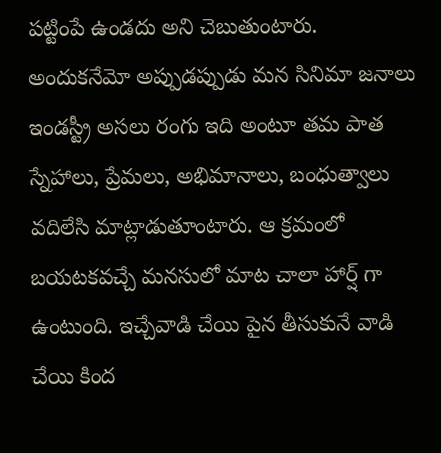పట్టింపే ఉండదు అని చెబుతుంటారు. అందుకనేమో అప్పుడప్పుడు మన సినిమా జనాలు ఇండస్ట్రీ అసలు రంగు ఇది అంటూ తమ పాత స్నేహాలు, ప్రేమలు, అభిమానాలు, బంధుత్వాలు వదిలేసి మాట్లాడుతూంటారు. ఆ క్రమంలో బయటకవచ్చే మనసులో మాట చాలా హార్ష్ గా ఉంటుంది. ఇచ్చేవాడి చేయి పైన తీసుకునే వాడి చేయి కింద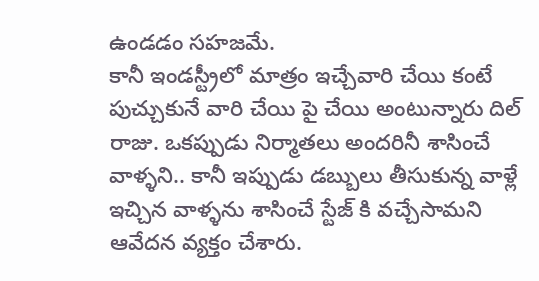ఉండడం సహజమే.
కానీ ఇండస్ట్రీలో మాత్రం ఇచ్చేవారి చేయి కంటే పుచ్చుకునే వారి చేయి పై చేయి అంటున్నారు దిల్ రాజు. ఒకప్పుడు నిర్మాతలు అందరినీ శాసించే వాళ్ళని.. కానీ ఇప్పుడు డబ్బులు తీసుకున్న వాళ్లే ఇచ్చిన వాళ్ళను శాసించే స్టేజ్ కి వచ్చేసామని ఆవేదన వ్యక్తం చేశారు.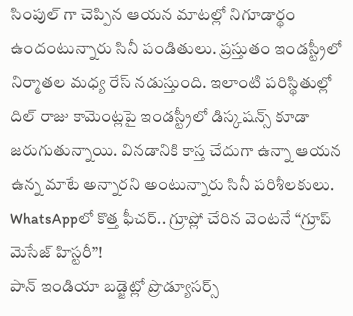సింపుల్ గా చెప్పిన ఆయన మాటల్లో నిగూడార్థం ఉందంటున్నారు సినీ పండితులు. ప్రస్తుతం ఇండస్ట్రీలో నిర్మాతల మధ్య రేస్ నడుస్తుంది. ఇలాంటి పరిస్థితుల్లో దిల్ రాజు కామెంట్లపై ఇండస్ట్రీలో డిస్కషన్స్ కూడా జరుగుతున్నాయి. వినడానికి కాస్త చేదుగా ఉన్నా ఆయన ఉన్న మాటే అన్నారని అంటున్నారు సినీ పరిశీలకులు.
WhatsAppలో కొత్త ఫీచర్.. గ్రూప్లో చేరిన వెంటనే “గ్రూప్ మెసేజ్ హిస్టరీ”!
పాన్ ఇండియా బడ్జెట్లో ప్రొడ్యూసర్స్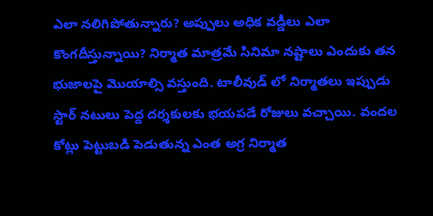ఎలా నలిగిపోతున్నారు? అప్పులు అధిక వడ్డీలు ఎలా కొంగదీస్తున్నాయి? నిర్మాత మాత్రమే సినిమా నష్టాలు ఎందుకు తన భుజాలపై మొయాల్సి వస్తుంది. టాలీవుడ్ లో నిర్మాతలు ఇప్పుడు స్టార్ నటులు పెద్ద దర్శకులకు భయపడే రోజులు వచ్చాయి. వందల కోట్లు పెట్టుబడి పెడుతున్న ఎంత అగ్ర నిర్మాత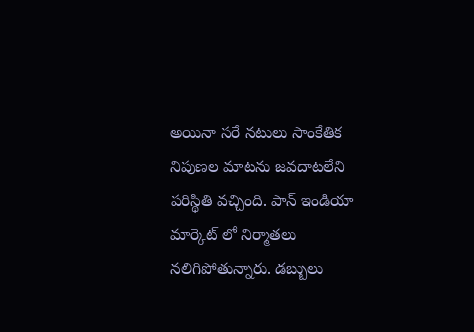అయినా సరే నటులు సాంకేతిక నిపుణల మాటను జవదాటలేని పరిస్థితి వచ్చింది. పాన్ ఇండియా మార్కెట్ లో నిర్మాతలు నలిగిపోతున్నారు. డబ్బులు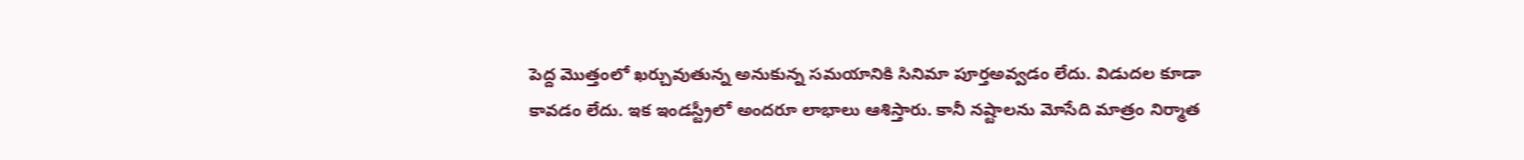పెద్ద మొత్తంలో ఖర్చువుతున్న అనుకున్న సమయానికి సినిమా పూర్తఅవ్వడం లేదు. విడుదల కూడా కావడం లేదు. ఇక ఇండస్ట్రీలో అందరూ లాభాలు ఆశిస్తారు. కానీ నష్టాలను మోసేది మాత్రం నిర్మాత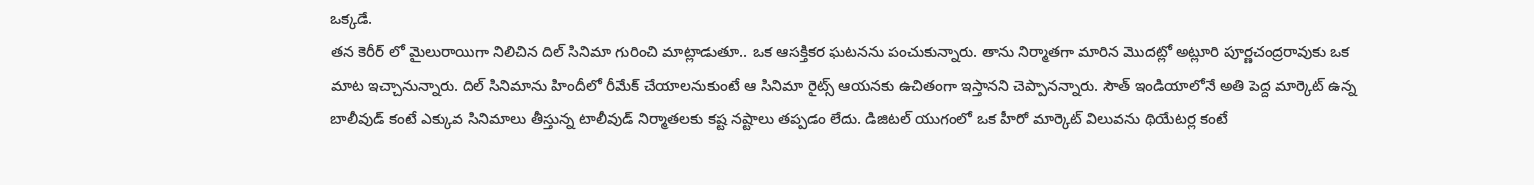ఒక్కడే.
తన కెరీర్ లో మైలురాయిగా నిలిచిన దిల్ సినిమా గురించి మాట్లాడుతూ.. ఒక ఆసక్తికర ఘటనను పంచుకున్నారు. తాను నిర్మాతగా మారిన మొదట్లో అట్లూరి పూర్ణచంద్రరావుకు ఒక మాట ఇచ్చానున్నారు. దిల్ సినిమాను హిందీలో రీమేక్ చేయాలనుకుంటే ఆ సినిమా రైట్స్ ఆయనకు ఉచితంగా ఇస్తానని చెప్పానన్నారు. సౌత్ ఇండియాలోనే అతి పెద్ద మార్కెట్ ఉన్న బాలీవుడ్ కంటే ఎక్కువ సినిమాలు తీస్తున్న టాలీవుడ్ నిర్మాతలకు కష్ట నష్టాలు తప్పడం లేదు. డిజిటల్ యుగంలో ఒక హీరో మార్కెట్ విలువను థియేటర్ల కంటే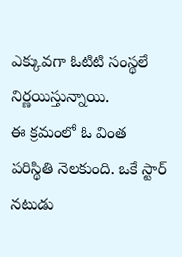ఎక్కువగా ఓటిటి సంస్థలే నిర్ణయిస్తున్నాయి.
ఈ క్రమంలో ఓ వింత పరిస్థితి నెలకుంది. ఒకే స్టార్ నటుడు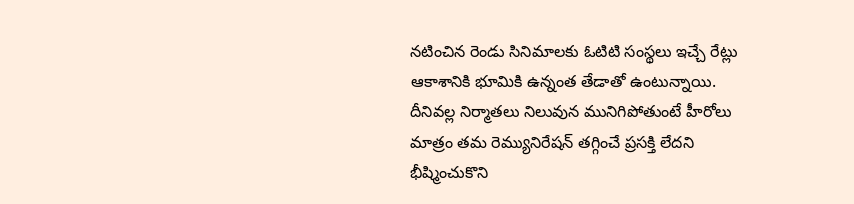నటించిన రెండు సినిమాలకు ఓటిటి సంస్థలు ఇచ్చే రేట్లు ఆకాశానికి భూమికి ఉన్నంత తేడాతో ఉంటున్నాయి. దీనివల్ల నిర్మాతలు నిలువున మునిగిపోతుంటే హీరోలు మాత్రం తమ రెమ్యునిరేషన్ తగ్గించే ప్రసక్తి లేదని భీష్మించుకొని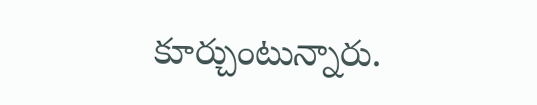కూర్చుంటున్నారు.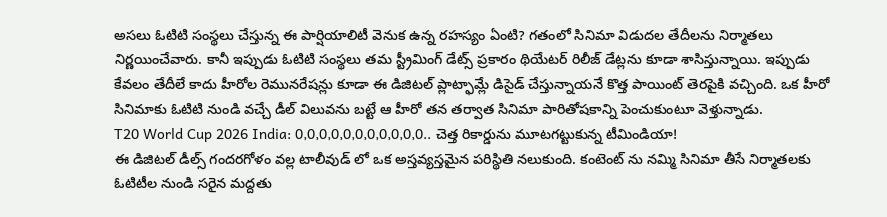అసలు ఓటిటి సంస్థలు చేస్తున్న ఈ పార్షియాలిటీ వెనుక ఉన్న రహస్యం ఏంటి? గతంలో సినిమా విడుదల తేదీలను నిర్మాతలు నిర్ణయించేవారు. కానీ ఇప్పుడు ఓటిటి సంస్థలు తమ స్ట్రీమింగ్ డేట్స్ ప్రకారం థియేటర్ రిలీజ్ డేట్లను కూడా శాసిస్తున్నాయి. ఇప్పుడు కేవలం తేదీలే కాదు హీరోల రెమునరేషన్లు కూడా ఈ డిజిటల్ ప్లాట్ఫామ్లే డిసైడ్ చేస్తున్నాయనే కొత్త పాయింట్ తెరపైకి వచ్చింది. ఒక హీరో సినిమాకు ఓటిటి నుండి వచ్చే డీల్ విలువను బట్టే ఆ హీరో తన తర్వాత సినిమా పారితోషకాన్ని పెంచుకుంటూ వెళ్తున్నాడు.
T20 World Cup 2026 India: 0,0,0,0,0,0,0,0,0,0,0.. చెత్త రికార్డును మూటగట్టుకున్న టీమిండియా!
ఈ డిజిటల్ డీల్స్ గందరగోళం వల్ల టాలీవుడ్ లో ఒక అస్తవ్యస్తమైన పరిస్థితి నలుకుంది. కంటెంట్ ను నమ్మి సినిమా తీసే నిర్మాతలకు ఓటిటీల నుండి సరైన మద్దతు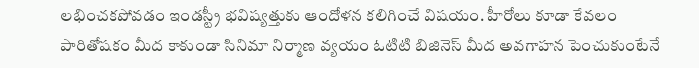లభించకపోవడం ఇండస్ట్రీ భవిష్యత్తుకు ఆందోళన కలిగించే విషయం. హీరోలు కూడా కేవలం పారితోషకం మీద కాకుండా సినిమా నిర్మాణ వ్యయం ఓటిటి బిజినెస్ మీద అవగాహన పెంచుకుంటేనే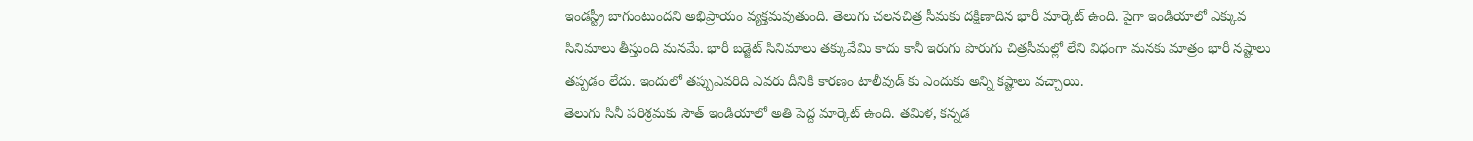ఇండస్ట్రీ బాగుంటుందని అభిప్రాయం వ్యక్తమవుతుంది. తెలుగు చలనచిత్ర సీమకు దక్షిణాదిన భారీ మార్కెట్ ఉంది. పైగా ఇండియాలో ఎక్కువ సినిమాలు తీస్తుంది మనమే. భారీ బడ్జెట్ సినిమాలు తక్కువేమి కాదు కానీ ఇరుగు పొరుగు చిత్రసీమల్లో లేని విధంగా మనకు మాత్రం భారీ నష్టాలు తప్పడం లేదు. ఇందులో తప్పుఎవరిది ఎవరు దీనికి కారణం టాలీవుడ్ కు ఎందుకు అన్ని కష్టాలు వచ్చాయి.
తెలుగు సినీ పరిశ్రమకు సౌత్ ఇండియాలో అతి పెద్ద మార్కెట్ ఉంది. తమిళ, కన్నడ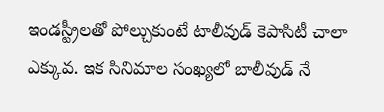ఇండస్ట్రీలతో పోల్చుకుంటే టాలీవుడ్ కెపాసిటీ చాలా ఎక్కువ. ఇక సినిమాల సంఖ్యలో బాలీవుడ్ నే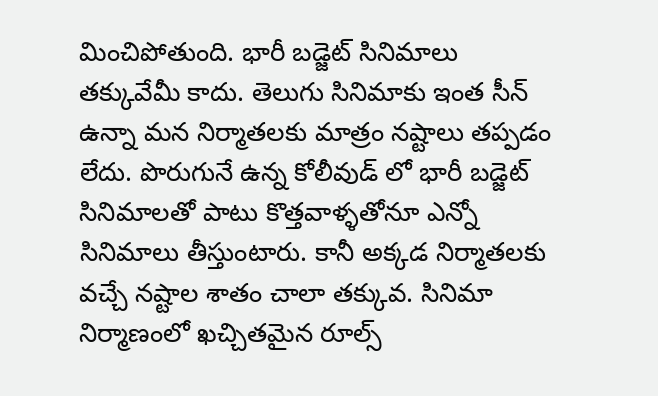మించిపోతుంది. భారీ బడ్జెట్ సినిమాలు తక్కువేమీ కాదు. తెలుగు సినిమాకు ఇంత సీన్ ఉన్నా మన నిర్మాతలకు మాత్రం నష్టాలు తప్పడం లేదు. పొరుగునే ఉన్న కోలీవుడ్ లో భారీ బడ్జెట్ సినిమాలతో పాటు కొత్తవాళ్ళతోనూ ఎన్నో సినిమాలు తీస్తుంటారు. కానీ అక్కడ నిర్మాతలకు వచ్చే నష్టాల శాతం చాలా తక్కువ. సినిమా నిర్మాణంలో ఖచ్చితమైన రూల్స్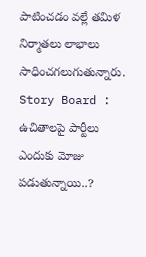పాటించడం వల్లే తమిళ నిర్మాతలు లాభాలు సాధించగలుగుతున్నారు.
Story Board : ఉచితాలపై పార్టీలు ఎందుకు మోజు పడుతున్నాయి..?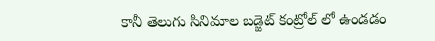కానీ తెలుగు సినిమాల బడ్జెట్ కంట్రోల్ లో ఉండడం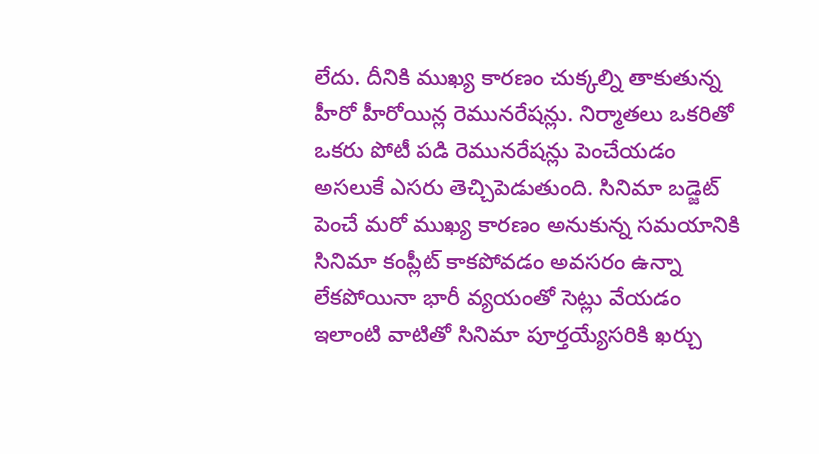లేదు. దీనికి ముఖ్య కారణం చుక్కల్ని తాకుతున్న హీరో హీరోయిన్ల రెమునరేషన్లు. నిర్మాతలు ఒకరితో ఒకరు పోటీ పడి రెమునరేషన్లు పెంచేయడం అసలుకే ఎసరు తెచ్చిపెడుతుంది. సినిమా బడ్జెట్ పెంచే మరో ముఖ్య కారణం అనుకున్న సమయానికి సినిమా కంప్లీట్ కాకపోవడం అవసరం ఉన్నా లేకపోయినా భారీ వ్యయంతో సెట్లు వేయడం ఇలాంటి వాటితో సినిమా పూర్తయ్యేసరికి ఖర్చు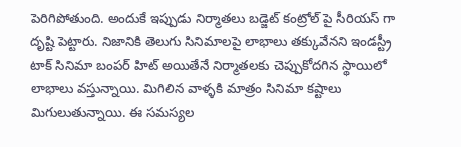పెరిగిపోతుంది. అందుకే ఇప్పుడు నిర్మాతలు బడ్జెట్ కంట్రోల్ పై సీరియస్ గా దృష్టి పెట్టారు. నిజానికి తెలుగు సినిమాలపై లాభాలు తక్కువేనని ఇండస్ట్రీ టాక్ సినిమా బంపర్ హిట్ అయితేనే నిర్మాతలకు చెప్పుకోదగిన స్థాయిలో లాభాలు వస్తున్నాయి. మిగిలిన వాళ్ళకి మాత్రం సినిమా కష్టాలు మిగులుతున్నాయి. ఈ సమస్యల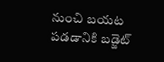నుంచి బయట పడడానికి బడ్జెట్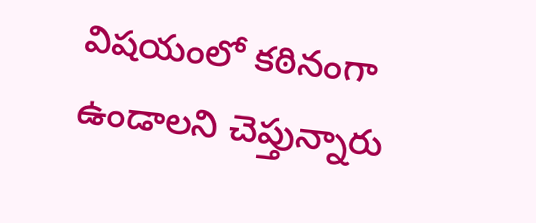విషయంలో కఠినంగా ఉండాలని చెప్తున్నారు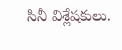సినీ విశ్లేషకులు.